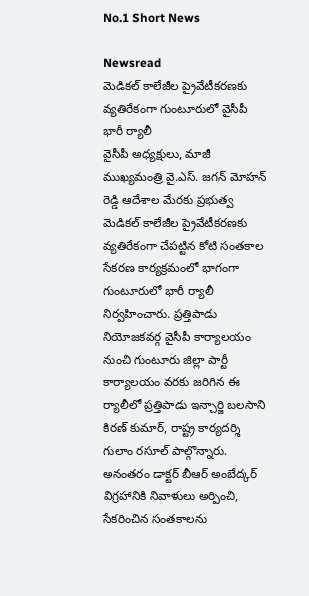No.1 Short News

Newsread
మెడికల్ కాలేజీల ప్రైవేటీకరణకు వ్యతిరేకంగా గుంటూరులో వైసీపీ భారీ ర్యాలీ
వైసీపీ అధ్యక్షులు, మాజీ ముఖ్యమంత్రి వై.ఎస్. జగన్ మోహన్ రెడ్డి ఆదేశాల మేరకు ప్రభుత్వ మెడికల్ కాలేజీల ప్రైవేటీకరణకు వ్యతిరేకంగా చేపట్టిన కోటి సంతకాల సేకరణ కార్యక్రమంలో భాగంగా గుంటూరులో భారీ ర్యాలీ నిర్వహించారు. ప్రత్తిపాడు నియోజకవర్గ వైసీపీ కార్యాలయం నుంచి గుంటూరు జిల్లా పార్టీ కార్యాలయం వరకు జరిగిన ఈ ర్యాలీలో ప్రత్తిపాడు ఇన్చార్జి బలసాని కిరణ్ కుమార్, రాష్ట్ర కార్యదర్శి గులాం రసూల్ పాల్గొన్నారు. అనంతరం డాక్టర్ బీఆర్ అంబేద్కర్ విగ్రహానికి నివాళులు అర్పించి, సేకరించిన సంతకాలను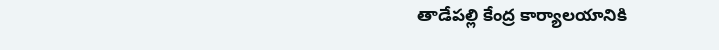తాడేపల్లి కేంద్ర కార్యాలయానికి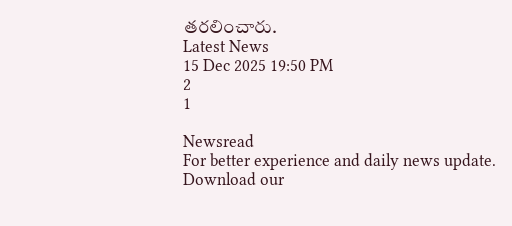తరలించారు.
Latest News
15 Dec 2025 19:50 PM
2
1

Newsread
For better experience and daily news update.
Download our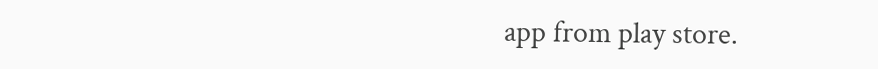app from play store.